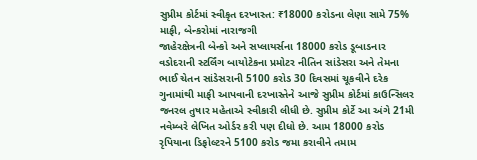સુપ્રીમ કોર્ટમાં સ્વીકૃત દરખાસ્ત: ₹18000 કરોડના લેણા સામે 75% માફી, બેન્કરોમાં નારાજગી
જાહેરક્ષેત્રની બેન્કો અને સપ્લાયર્સના 18000 કરોડ ડૂબાડનાર વડોદરાની સ્ટર્લિંગ બાયોટેકના પ્રમોટર નીતિન સાંડેસરા અને તેમના ભાઈ ચેતન સાંડેસરાની 5100 કરોડ 30 દિવસમાં ચૂકવીને દરેક ગુનામાંથી માફી આપવાની દરખાસ્તેને આજે સુપ્રીમ કોર્ટમાં કાઉન્સિલર જનરલ તુષાર મહેતાએ સ્વીકારી લીધી છે. સુપ્રીમ કોર્ટે આ અંગે 21મી નવેમ્બરે લેખિત ઓર્ડર કરી પણ દીધો છે. આમ 18000 કરોડ રૃપિયાના ડિફોલ્ટરને 5100 કરોડ જમા કરાવીને તમામ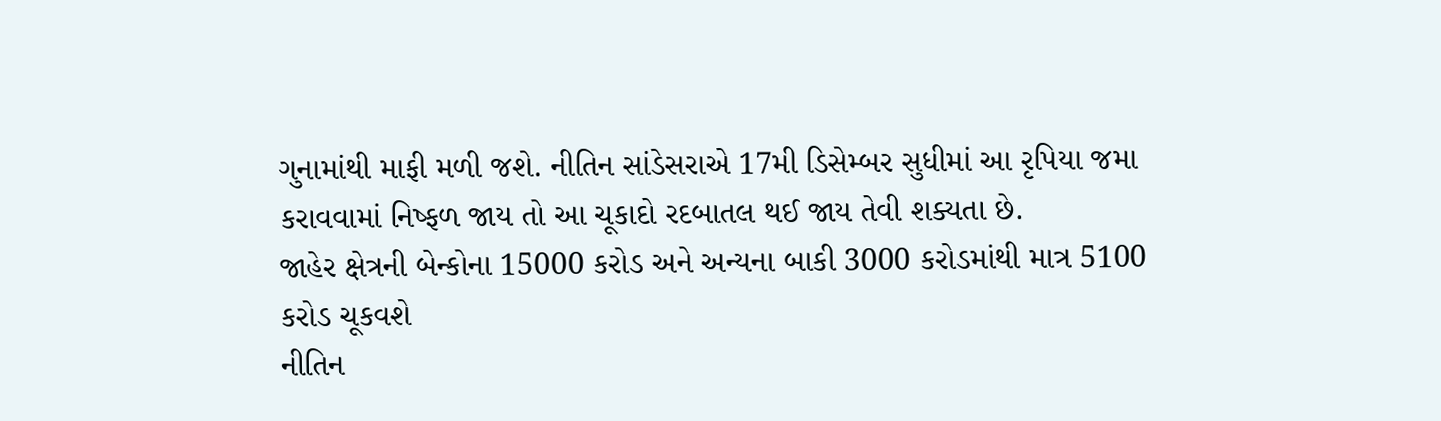ગુનામાંથી માફી મળી જશે. નીતિન સાંડેસરાએ 17મી ડિસેમ્બર સુધીમાં આ રૃપિયા જમા કરાવવામાં નિષ્ફળ જાય તો આ ચૂકાદો રદબાતલ થઈ જાય તેવી શક્યતા છે.
જાહેર ક્ષેત્રની બેન્કોના 15000 કરોડ અને અન્યના બાકી 3000 કરોડમાંથી માત્ર 5100 કરોડ ચૂકવશે
નીતિન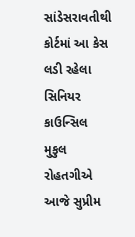સાંડેસરાવતીથી કોર્ટમાં આ કેસ લડી રહેલા સિનિયર કાઉન્સિલ મુકુલ રોહતગીએ આજે સુપ્રીમ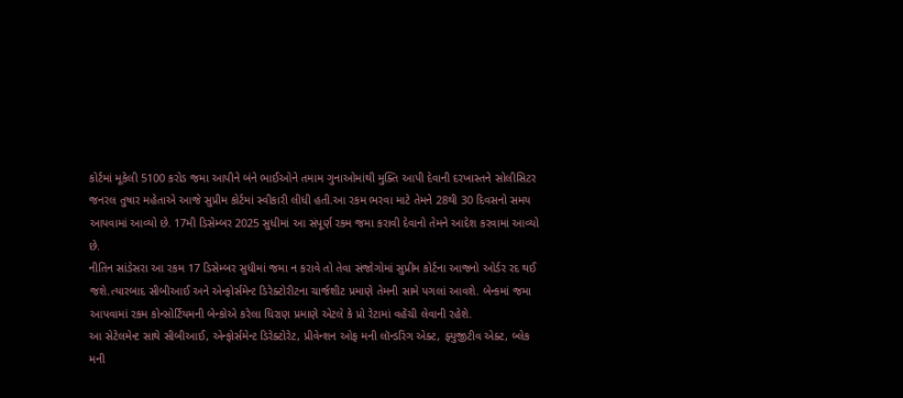કોર્ટમાં મૂકેલી 5100 કરોડ જમા આપીને બંને ભાઈઓને તમામ ગુનાઓમાંથી મુક્તિ આપી દેવાની દરખાસ્તને સોલીસિટર જનરલ તુષાર મહેતાએ આજે સુપ્રીમ કોર્ટમાં સ્વીકારી લીધી હતી.આ રકમ ભરવા માટે તેમને 28થી 30 દિવસનો સમય આપવામાં આવ્યો છે. 17મી ડિસેમ્બર 2025 સુધીમાં આ સંપૂર્ણ રકમ જમા કરાવી દેવાનો તેમને આદેશ કરવામાં આવ્યો છે.
નીતિન સાંડેસરા આ રકમ 17 ડિસેમ્બર સુધીમાં જમા ન કરાવે તો તેવા સંજોગોમાં સુપ્રીમ કોર્ટના આજનો ઓર્ડર રદ થઈ જશે.ત્યારબાદ સીબીઆઈ અને એન્ફોર્સમેન્ટ ડિરેક્ટોરીટના ચાર્જશીટ પ્રમાણે તેમની સામે પગલાં આવશે. બેન્કમાં જમા આપવામાં રકમ કોન્સોર્ટિયમની બેન્કોએ કરેલા ધિરાણ પ્રમાણે એટલે કે પ્રો રેટામાં વહેંચી લેવાની રહેશે.
આ સેટેલમેન્ટ સાથે સીબીઆઈ, એન્ફોર્સમેન્ટ ડિરેક્ટોરેટ, પ્રીવેન્શન ઓફ મની લૉન્ડરિંગ એક્ટ, ફ્યુજીટીવ એક્ટ, બ્લેક મની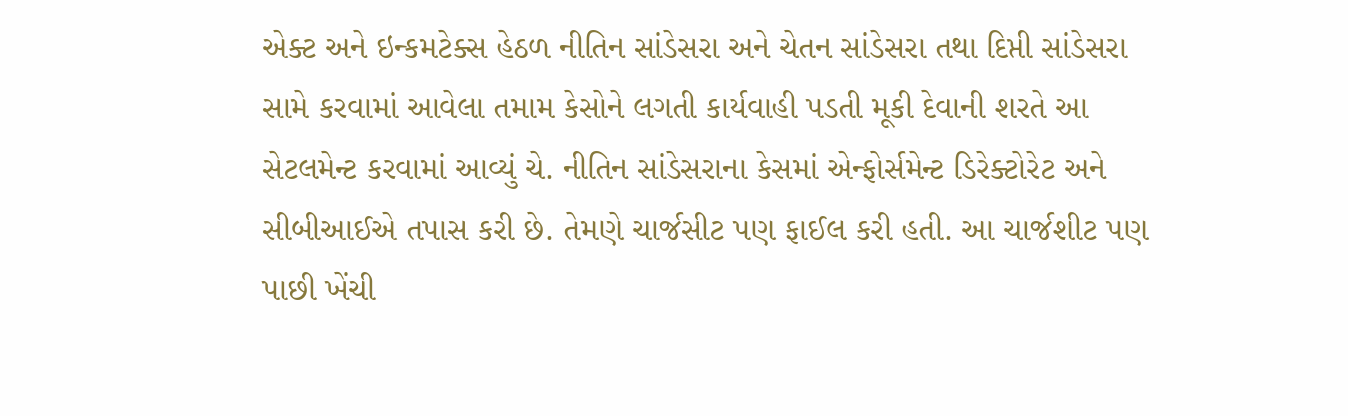એક્ટ અને ઇન્કમટેક્સ હેઠળ નીતિન સાંડેસરા અને ચેતન સાંડેસરા તથા દિપ્તી સાંડેસરા સામે કરવામાં આવેલા તમામ કેસોને લગતી કાર્યવાહી પડતી મૂકી દેવાની શરતે આ સેટલમેન્ટ કરવામાં આવ્યું ચે. નીતિન સાંડેસરાના કેસમાં એન્ફોર્સમેન્ટ ડિરેક્ટોરેટ અને સીબીઆઈએ તપાસ કરી છે. તેમણે ચાર્જસીટ પણ ફાઈલ કરી હતી. આ ચાર્જશીટ પણ પાછી ખેંચી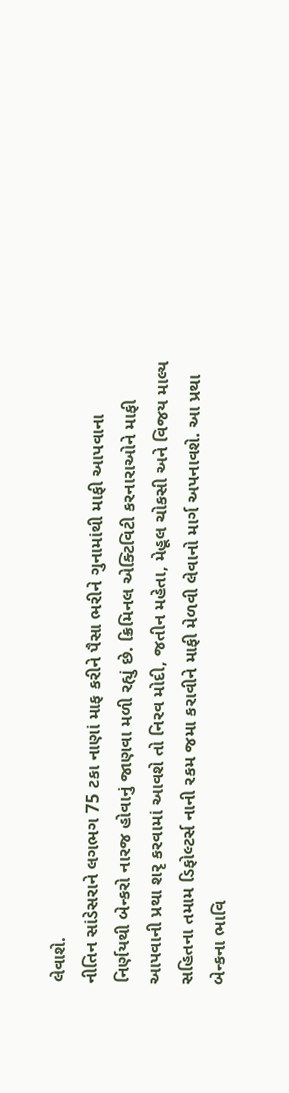લેવાશે.
નીતિન સાંડેસરાને લગભગ 75 ટકા નાણાં માફ કરીને પૈસા ભરીને ગુનામાંથી માફી આપવાના નિર્ણયથી બેન્કરો નારજ હોવાનું જાણવા મળી રહ્યું છે. ક્રિમિનલ એક્ટિવિટી કરનારાઓને માફી આપવાની પ્રથા શરૃ કરવામાં આવશે તો નિરવ મોદી, જતીન મહેતા, મેહૂલ ચોકસી અને વિજય માલ્ય સહિતના તમામ ડિફોલ્ટર્સ નાની રકમ જમા કરાવીને માફી મેળવી લેવાનો માર્ગ અપનાવશે. આ પ્રથા બેન્કના ભાવિ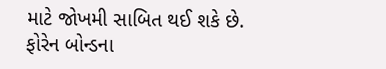માટે જોખમી સાબિત થઈ શકે છે.
ફોરેન બોન્ડના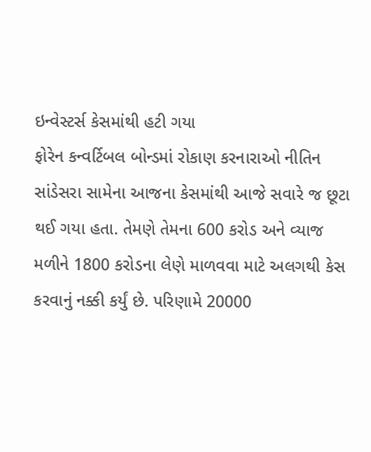ઇન્વેસ્ટર્સ કેસમાંથી હટી ગયા
ફોરેન કન્વર્ટિબલ બોન્ડમાં રોકાણ કરનારાઓ નીતિન સાંડેસરા સામેના આજના કેસમાંથી આજે સવારે જ છૂટા થઈ ગયા હતા. તેમણે તેમના 600 કરોડ અને વ્યાજ મળીને 1800 કરોડના લેણે માળવવા માટે અલગથી કેસ કરવાનું નક્કી કર્યું છે. પરિણામે 20000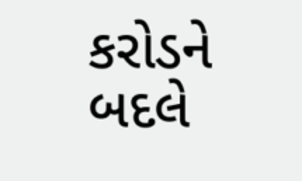કરોડને બદલે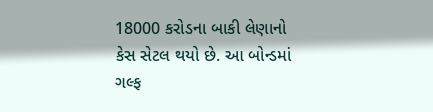18000 કરોડના બાકી લેણાનો કેસ સેટલ થયો છે. આ બોન્ડમાં ગલ્ફ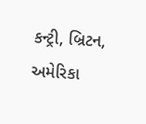કન્ટ્રી, બ્રિટન, અમેરિકા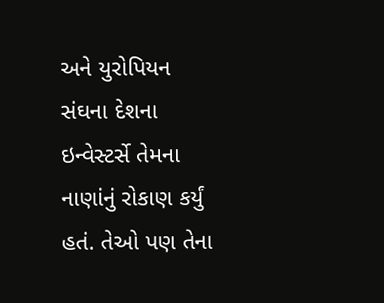અને યુરોપિયન સંઘના દેશના ઇન્વેસ્ટર્સે તેમના નાણાંનું રોકાણ કર્યું હતં. તેઓ પણ તેના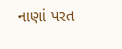નાણાં પરત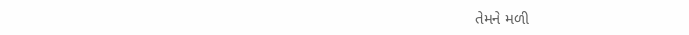તેમને મળી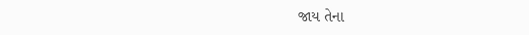જાય તેના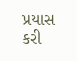પ્રયાસ કરી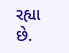રહ્યા છે.